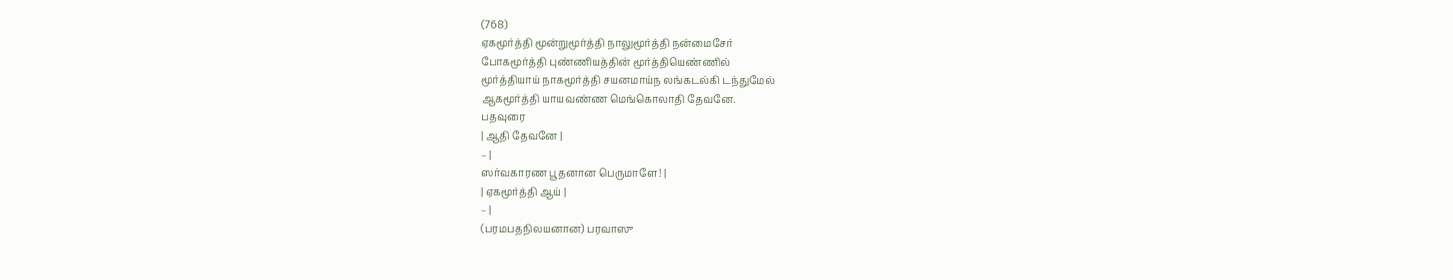(768)
ஏகமூர்த்தி மூன்றுமூர்த்தி நாலுமூர்த்தி நன்மைசேர்
போகமூர்த்தி புண்ணியத்தின் மூர்த்தியெண்ணில்
மூர்த்தியாய் நாகமூர்த்தி சயனமாய்ந லங்கடல்கி டந்துமேல்
ஆகமூர்த்தி யாயவண்ண மெங்கொலாதி தேவனே.
பதவுரை
| ஆதி தேவனே |
– |
ஸர்வகாரண பூதனான பெருமாளே! |
| ஏகமூர்த்தி ஆய் |
– |
(பரமபதநிலயனான) பரவாஸு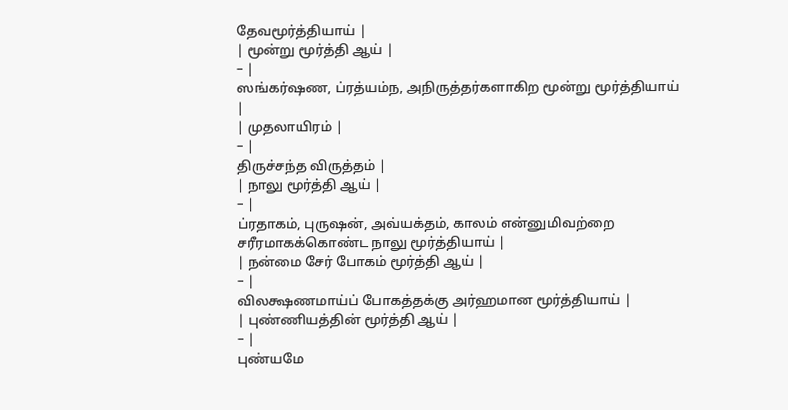தேவமூர்த்தியாய் |
| மூன்று மூர்த்தி ஆய் |
– |
ஸங்கர்ஷண, ப்ரத்யம்ந, அநிருத்தர்களாகிற மூன்று மூர்த்தியாய் |
| முதலாயிரம் |
– |
திருச்சந்த விருத்தம் |
| நாலு மூர்த்தி ஆய் |
– |
ப்ரதாகம், புருஷன், அவ்யக்தம், காலம் என்னுமிவற்றை சரீரமாகக்கொண்ட நாலு மூர்த்தியாய் |
| நன்மை சேர் போகம் மூர்த்தி ஆய் |
– |
விலக்ஷணமாய்ப் போகத்தக்கு அர்ஹமான மூர்த்தியாய் |
| புண்ணியத்தின் மூர்த்தி ஆய் |
– |
புண்யமே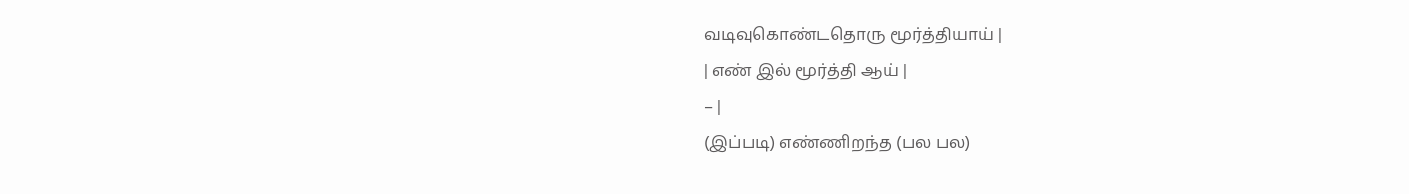வடிவுகொண்டதொரு மூர்த்தியாய் |
| எண் இல் மூர்த்தி ஆய் |
– |
(இப்படி) எண்ணிறந்த (பல பல)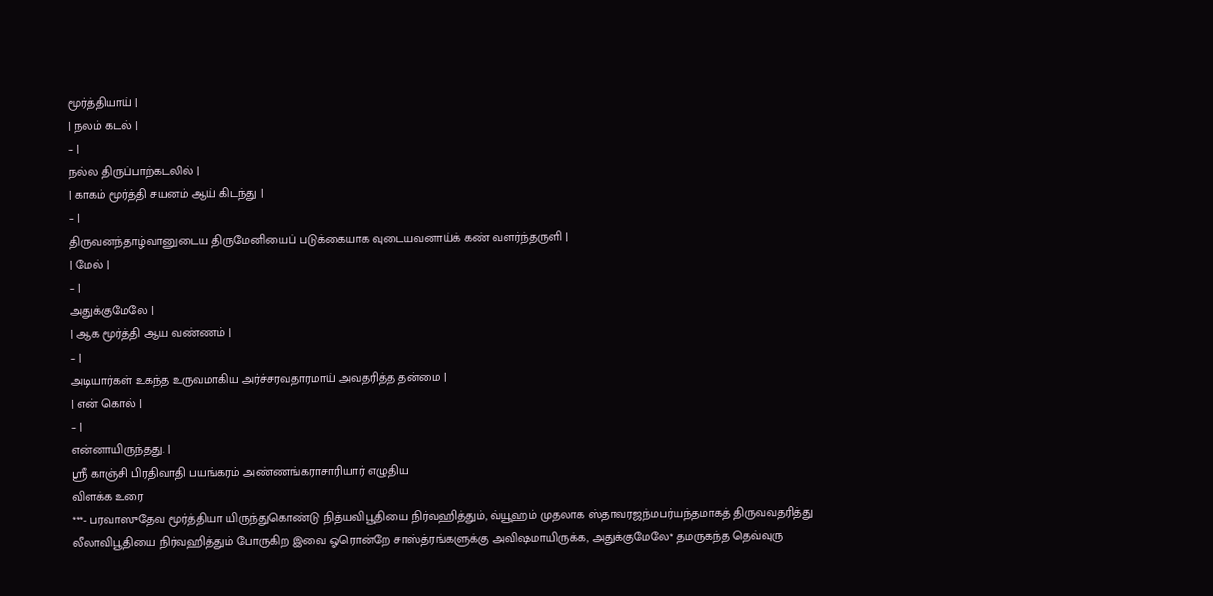மூர்த்தியாய் |
| நலம் கடல் |
– |
நல்ல திருப்பாற்கடலில் |
| காகம் மூர்த்தி சயனம் ஆய் கிடந்து |
– |
திருவனந்தாழ்வானுடைய திருமேனியைப் படுக்கையாக வுடையவனாய்க் கண் வளர்ந்தருளி |
| மேல் |
– |
அதுக்குமேலே |
| ஆக மூர்த்தி ஆய வண்ணம் |
– |
அடியார்கள் உகந்த உருவமாகிய அர்ச்சரவதாரமாய் அவதரித்த தன்மை |
| என் கொல் |
– |
என்னாயிருந்தது. |
ஸ்ரீ காஞ்சி பிரதிவாதி பயங்கரம் அண்ணங்கராசாரியார் எழுதிய
விளக்க உரை
***- பரவாஸுதேவ மூர்த்தியா யிருந்துகொண்டு நித்யவிபூதியை நிர்வஹித்தும், வ்யூஹம் முதலாக ஸ்தாவரஜந்மபர்யந்தமாகத் திருவவதரித்து லீலாவிபூதியை நிர்வஹித்தும் போருகிற இவை ஓரொன்றே சாஸ்த்ரங்களுக்கு அவிஷமாயிருக்க, அதுக்குமேலே* தமருகந்த தெவ்வுரு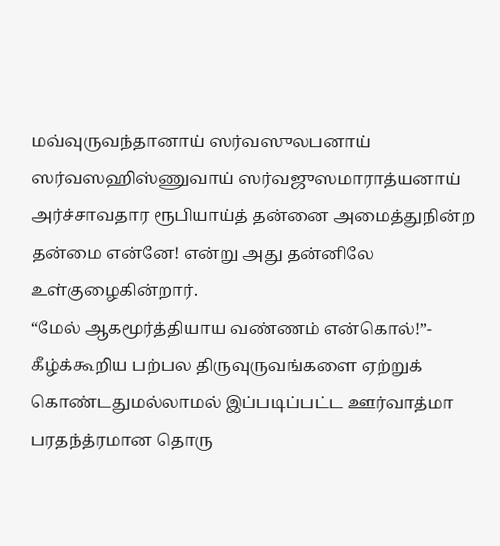மவ்வுருவந்தானாய் ஸர்வஸுலபனாய் ஸர்வஸஹிஸ்ணுவாய் ஸர்வஜுஸமாராத்யனாய் அர்ச்சாவதார ரூபியாய்த் தன்னை அமைத்துநின்ற தன்மை என்னே! என்று அது தன்னிலே உள்குழைகின்றார்.
“மேல் ஆகமூர்த்தியாய வண்ணம் என்கொல்!”- கீழ்க்கூறிய பற்பல திருவுருவங்களை ஏற்றுக் கொண்டதுமல்லாமல் இப்படிப்பட்ட ஊர்வாத்மா பரதந்த்ரமான தொரு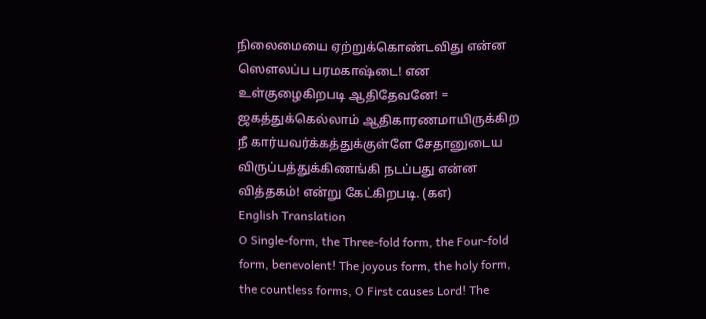நிலைமையை ஏற்றுக்கொண்டவிது என்ன ஸௌலப்ப பரமகாஷ்டை! என உள்குழைகிறபடி ஆதிதேவனே! = ஜகத்துக்கெல்லாம் ஆதிகாரணமாயிருக்கிற நீ கார்யவர்க்கத்துக்குள்ளே சேதானுடைய விருப்பத்துக்கிணங்கி நடப்பது என்ன வித்தகம்! என்று கேட்கிறபடி. (கஎ)
English Translation
O Single-form, the Three-fold form, the Four-fold form, benevolent! The joyous form, the holy form, the countless forms, O First causes Lord! The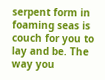serpent form in foaming seas is couch for you to lay and be. The way you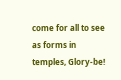come for all to see as forms in temples, Glory-be!